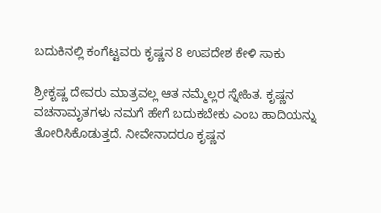ಬದುಕಿನಲ್ಲಿ ಕಂಗೆಟ್ಟವರು ಕೃಷ್ಣನ 8 ಉಪದೇಶ ಕೇಳಿ ಸಾಕು

ಶ್ರೀಕೃಷ್ಣ ದೇವರು ಮಾತ್ರವಲ್ಲ ಆತ ನಮ್ಮೆಲ್ಲರ ಸ್ನೇಹಿತ. ಕೃಷ್ಣನ ವಚನಾಮೃತಗಳು ನಮಗೆ ಹೇಗೆ ಬದುಕಬೇಕು ಎಂಬ ಹಾದಿಯನ್ನು ತೋರಿಸಿಕೊಡುತ್ತದೆ. ನೀವೇನಾದರೂ ಕೃಷ್ಣನ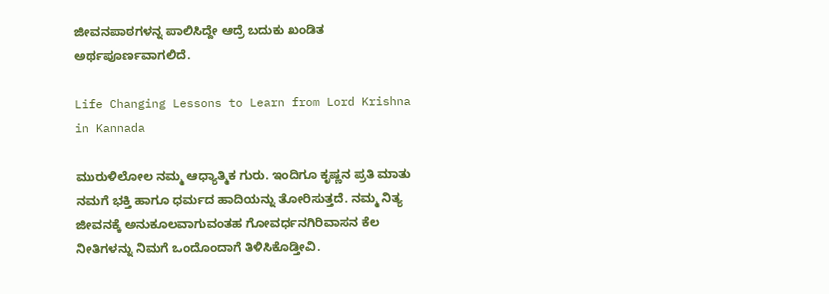ಜೀವನಪಾಠಗಳನ್ನ ಪಾಲಿಸಿದ್ದೇ ಆದ್ರೆ ಬದುಕು ಖಂಡಿತ ಅರ್ಥಪೂರ್ಣವಾಗಲಿದೆ.

Life Changing Lessons to Learn from Lord Krishna in Kannada

ಮುರುಳಿಲೋಲ ನಮ್ಮ ಆಧ್ಯಾತ್ಮಿಕ ಗುರು. ಇಂದಿಗೂ ಕೃಷ್ಣನ ಪ್ರತಿ ಮಾತು ನಮಗೆ ಭಕ್ತಿ ಹಾಗೂ ಧರ್ಮದ ಹಾದಿಯನ್ನು ತೋರಿಸುತ್ತದೆ. ನಮ್ಮ ನಿತ್ಯ ಜೀವನಕ್ಕೆ ಅನುಕೂಲವಾಗುವಂತಹ ಗೋವರ್ಧನಗಿರಿವಾಸನ ಕೆಲ ನೀತಿಗಳನ್ನು ನಿಮಗೆ ಒಂದೊಂದಾಗೆ ತಿಳಿಸಿಕೊಡ್ತೀವಿ.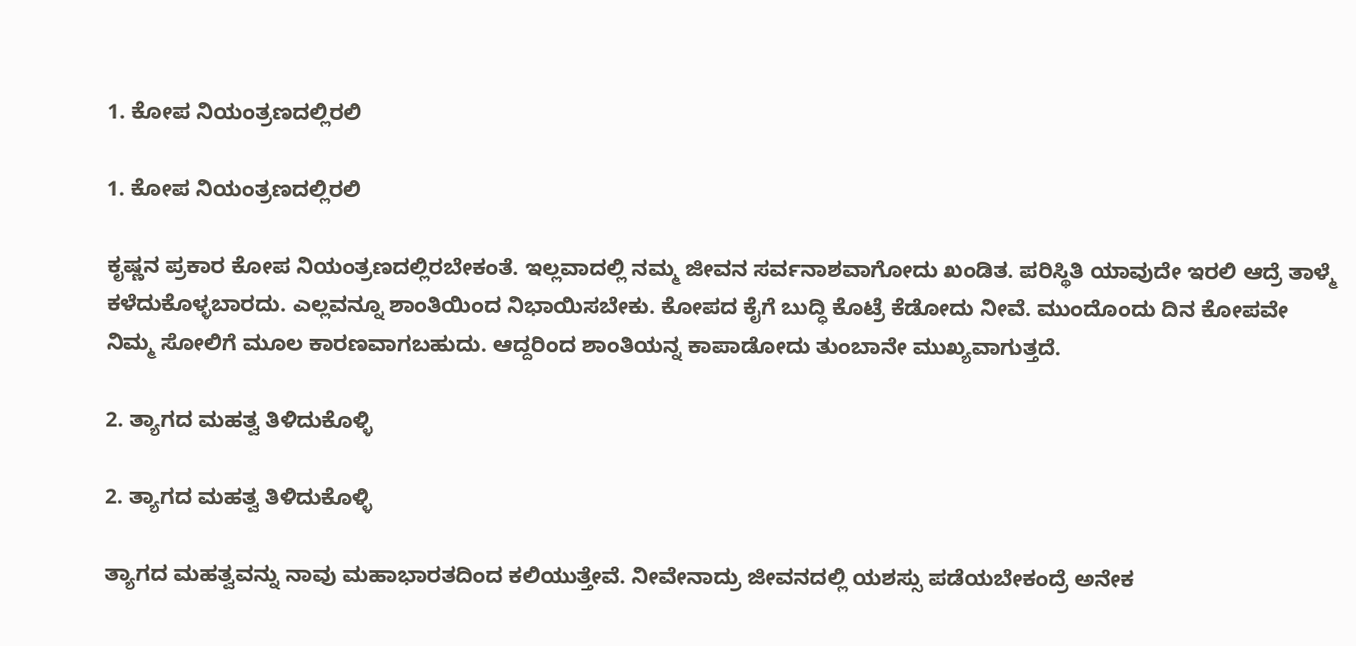1. ಕೋಪ ನಿಯಂತ್ರಣದಲ್ಲಿರಲಿ

1. ಕೋಪ ನಿಯಂತ್ರಣದಲ್ಲಿರಲಿ

ಕೃಷ್ಣನ ಪ್ರಕಾರ ಕೋಪ ನಿಯಂತ್ರಣದಲ್ಲಿರಬೇಕಂತೆ. ಇಲ್ಲವಾದಲ್ಲಿ ನಮ್ಮ ಜೀವನ ಸರ್ವನಾಶವಾಗೋದು ಖಂಡಿತ. ಪರಿಸ್ಥಿತಿ ಯಾವುದೇ ಇರಲಿ ಆದ್ರೆ ತಾಳ್ಮೆ ಕಳೆದುಕೊಳ್ಳಬಾರದು. ಎಲ್ಲವನ್ನೂ ಶಾಂತಿಯಿಂದ ನಿಭಾಯಿಸಬೇಕು. ಕೋಪದ ಕೈಗೆ ಬುದ್ಧಿ ಕೊಟ್ರೆ ಕೆಡೋದು ನೀವೆ. ಮುಂದೊಂದು ದಿನ ಕೋಪವೇ ನಿಮ್ಮ ಸೋಲಿಗೆ ಮೂಲ ಕಾರಣವಾಗಬಹುದು. ಆದ್ದರಿಂದ ಶಾಂತಿಯನ್ನ ಕಾಪಾಡೋದು ತುಂಬಾನೇ ಮುಖ್ಯವಾಗುತ್ತದೆ.

2. ತ್ಯಾಗದ ಮಹತ್ವ ತಿಳಿದುಕೊಳ್ಳಿ

2. ತ್ಯಾಗದ ಮಹತ್ವ ತಿಳಿದುಕೊಳ್ಳಿ

ತ್ಯಾಗದ ಮಹತ್ವವನ್ನು ನಾವು ಮಹಾಭಾರತದಿಂದ ಕಲಿಯುತ್ತೇವೆ. ನೀವೇನಾದ್ರು ಜೀವನದಲ್ಲಿ ಯಶಸ್ಸು ಪಡೆಯಬೇಕಂದ್ರೆ ಅನೇಕ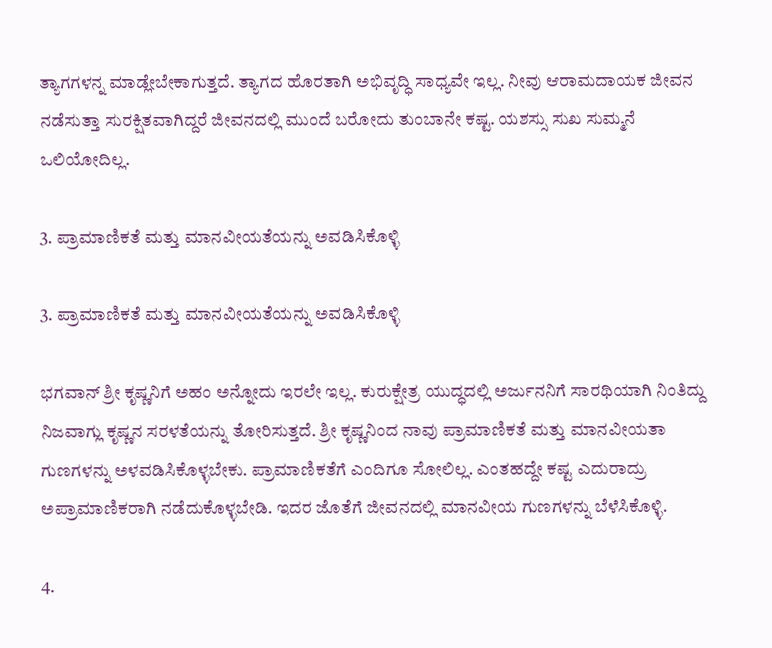ತ್ಯಾಗಗಳನ್ನ ಮಾಡ್ಲೇಬೇಕಾಗುತ್ತದೆ. ತ್ಯಾಗದ ಹೊರತಾಗಿ ಅಭಿವೃದ್ಧಿ ಸಾಧ್ಯವೇ ಇಲ್ಲ. ನೀವು ಆರಾಮದಾಯಕ ಜೀವನ ನಡೆಸುತ್ತಾ ಸುರಕ್ಷಿತವಾಗಿದ್ದರೆ ಜೀವನದಲ್ಲಿ ಮುಂದೆ ಬರೋದು ತುಂಬಾನೇ ಕಷ್ಟ. ಯಶಸ್ಸು ಸುಖ ಸುಮ್ಮನೆ ಒಲಿಯೋದಿಲ್ಲ.

3. ಪ್ರಾಮಾಣಿಕತೆ ಮತ್ತು ಮಾನವೀಯತೆಯನ್ನು ಅವಡಿಸಿಕೊಳ್ಳಿ

3. ಪ್ರಾಮಾಣಿಕತೆ ಮತ್ತು ಮಾನವೀಯತೆಯನ್ನು ಅವಡಿಸಿಕೊಳ್ಳಿ

ಭಗವಾನ್‌ ಶ್ರೀ ಕೃಷ್ಣನಿಗೆ ಅಹಂ ಅನ್ನೋದು ಇರಲೇ ಇಲ್ಲ. ಕುರುಕ್ಷೇತ್ರ ಯುದ್ಧದಲ್ಲಿ ಅರ್ಜುನನಿಗೆ ಸಾರಥಿಯಾಗಿ ನಿಂತಿದ್ದು ನಿಜವಾಗ್ಲು ಕೃಷ್ಣನ ಸರಳತೆಯನ್ನು ತೋರಿಸುತ್ತದೆ. ಶ್ರೀ ಕೃಷ್ಣನಿಂದ ನಾವು ಪ್ರಾಮಾಣಿಕತೆ ಮತ್ತು ಮಾನವೀಯತಾ ಗುಣಗಳನ್ನು ಅಳವಡಿಸಿಕೊಳ್ಳಬೇಕು. ಪ್ರಾಮಾಣಿಕತೆಗೆ ಎಂದಿಗೂ ಸೋಲಿಲ್ಲ. ಎಂತಹದ್ದೇ ಕಷ್ಟ ಎದುರಾದ್ರು ಅಪ್ರಾಮಾಣಿಕರಾಗಿ ನಡೆದುಕೊಳ್ಳಬೇಡಿ. ಇದರ ಜೊತೆಗೆ ಜೀವನದಲ್ಲಿ ಮಾನವೀಯ ಗುಣಗಳನ್ನು ಬೆಳೆಸಿಕೊಳ್ಳಿ.

4.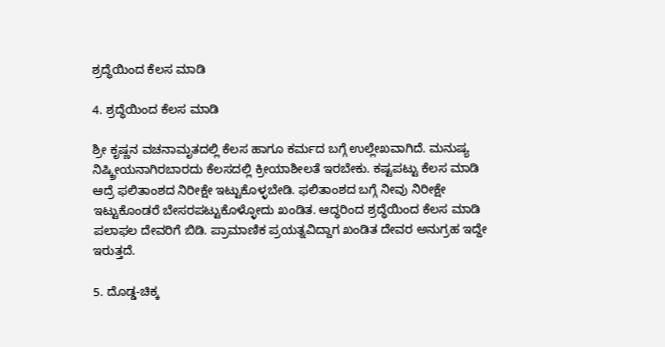ಶ್ರದ್ಧೆಯಿಂದ ಕೆಲಸ ಮಾಡಿ

4. ಶ್ರದ್ಧೆಯಿಂದ ಕೆಲಸ ಮಾಡಿ

ಶ್ರೀ ಕೃಷ್ಣನ ವಚನಾಮೃತದಲ್ಲಿ ಕೆಲಸ ಹಾಗೂ ಕರ್ಮದ ಬಗ್ಗೆ ಉಲ್ಲೇಖವಾಗಿದೆ. ಮನುಷ್ಯ ನಿಷ್ಕ್ರೀಯನಾಗಿರಬಾರದು ಕೆಲಸದಲ್ಲಿ ಕ್ರೀಯಾಶೀಲತೆ ಇರಬೇಕು. ಕಷ್ಟಪಟ್ಟು ಕೆಲಸ ಮಾಡಿ ಆದ್ರೆ ಫಲಿತಾಂಶದ ನಿರೀಕ್ಷೇ ಇಟ್ಟುಕೊಳ್ಳಬೇಡಿ. ಫಲಿತಾಂಶದ ಬಗ್ಗೆ ನೀವು ನಿರೀಕ್ಷೇ ಇಟ್ಟುಕೊಂಡರೆ ಬೇಸರಪಟ್ಟುಕೊಳ್ಳೋದು ಖಂಡಿತ. ಆದ್ಧರಿಂದ ಶ್ರದ್ಧೆಯಿಂದ ಕೆಲಸ ಮಾಡಿ ಪಲಾಫಲ ದೇವರಿಗೆ ಬಿಡಿ. ಪ್ರಾಮಾಣಿಕ ಪ್ರಯತ್ನವಿದ್ದಾಗ ಖಂಡಿತ ದೇವರ ಅನುಗ್ರಹ ಇದ್ದೇ ಇರುತ್ತದೆ.

5. ದೊಡ್ಡ-ಚಿಕ್ಕ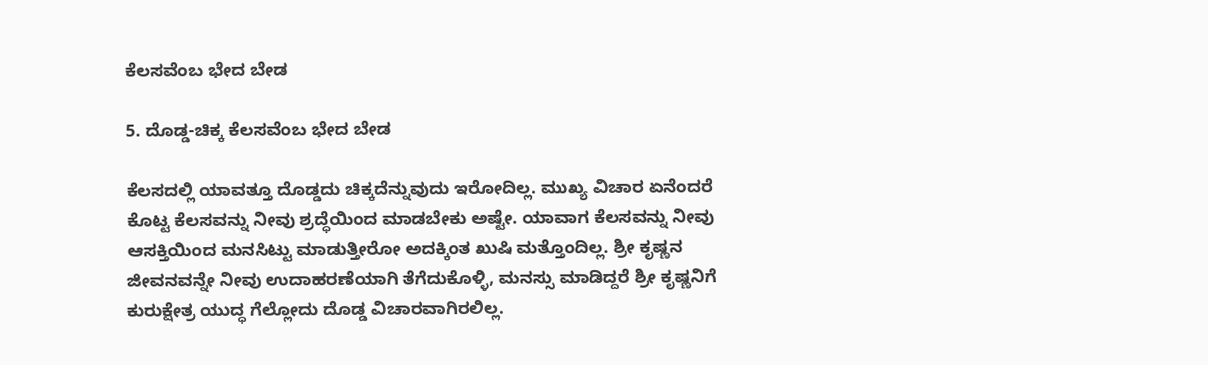ಕೆಲಸವೆಂಬ ಭೇದ ಬೇಡ

5. ದೊಡ್ಡ-ಚಿಕ್ಕ ಕೆಲಸವೆಂಬ ಭೇದ ಬೇಡ

ಕೆಲಸದಲ್ಲಿ ಯಾವತ್ತೂ ದೊಡ್ಡದು ಚಿಕ್ಕದೆನ್ನುವುದು ಇರೋದಿಲ್ಲ. ಮುಖ್ಯ ವಿಚಾರ ಏನೆಂದರೆ ಕೊಟ್ಟ ಕೆಲಸವನ್ನು ನೀವು ಶ್ರದ್ಧೆಯಿಂದ ಮಾಡಬೇಕು ಅಷ್ಟೇ. ಯಾವಾಗ ಕೆಲಸವನ್ನು ನೀವು ಆಸಕ್ತಿಯಿಂದ ಮನಸಿಟ್ಟು ಮಾಡುತ್ತೀರೋ ಅದಕ್ಕಿಂತ ಖುಷಿ ಮತ್ತೊಂದಿಲ್ಲ. ಶ್ರೀ ಕೃಷ್ಣನ ಜೀವನವನ್ನೇ ನೀವು ಉದಾಹರಣೆಯಾಗಿ ತೆಗೆದುಕೊಳ್ಳಿ, ಮನಸ್ಸು ಮಾಡಿದ್ದರೆ ಶ್ರೀ ಕೃಷ್ಣನಿಗೆ ಕುರುಕ್ಷೇತ್ರ ಯುದ್ಧ ಗೆಲ್ಲೋದು ದೊಡ್ಡ ವಿಚಾರವಾಗಿರಲಿಲ್ಲ.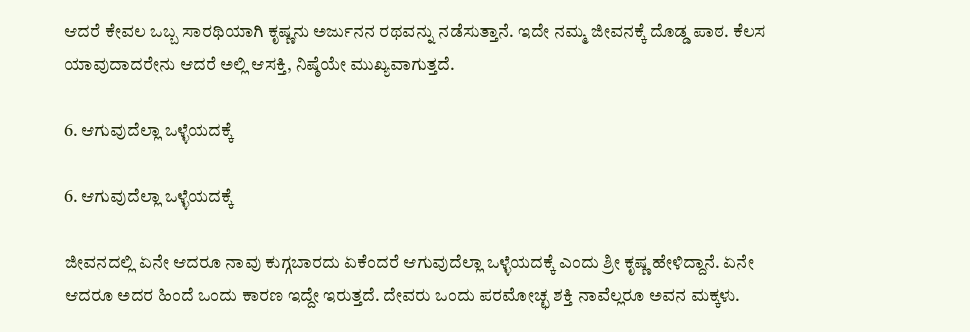ಆದರೆ ಕೇವಲ ಒಬ್ಬ ಸಾರಥಿಯಾಗಿ ಕೃಷ್ಣನು ಅರ್ಜುನನ ರಥವನ್ನು ನಡೆಸುತ್ತಾನೆ. ಇದೇ ನಮ್ಮ ಜೀವನಕ್ಕೆ ದೊಡ್ಡ ಪಾಠ. ಕೆಲಸ ಯಾವುದಾದರೇನು ಆದರೆ ಅಲ್ಲಿ ಆಸಕ್ತಿ, ನಿಷ್ಠೆಯೇ ಮುಖ್ಯವಾಗುತ್ತದೆ.

6. ಆಗುವುದೆಲ್ಲಾ ಒಳ್ಳೆಯದಕ್ಕೆ

6. ಆಗುವುದೆಲ್ಲಾ ಒಳ್ಳೆಯದಕ್ಕೆ

ಜೀವನದಲ್ಲಿ ಏನೇ ಆದರೂ ನಾವು ಕುಗ್ಗಬಾರದು ಏಕೆಂದರೆ ಆಗುವುದೆಲ್ಲಾ ಒಳ್ಳೆಯದಕ್ಕೆ ಎಂದು ಶ್ರೀ ಕೃಷ್ಣ ಹೇಳಿದ್ದಾನೆ. ಏನೇ ಆದರೂ ಅದರ ಹಿಂದೆ ಒಂದು ಕಾರಣ ಇದ್ದೇ ಇರುತ್ತದೆ. ದೇವರು ಒಂದು ಪರಮೋಚ್ಛ ಶಕ್ತಿ ನಾವೆಲ್ಲರೂ ಅವನ ಮಕ್ಕಳು.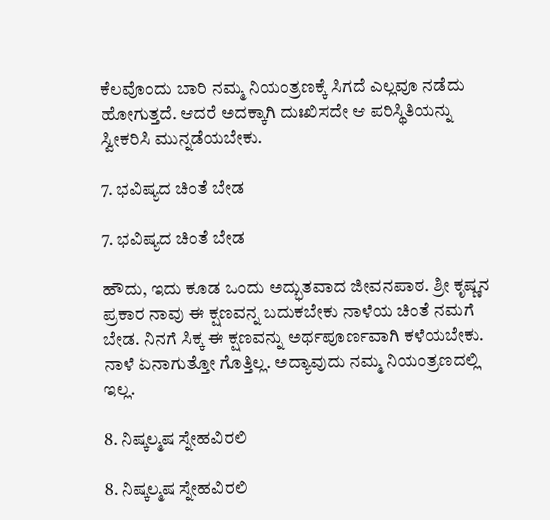ಕೆಲವೊಂದು ಬಾರಿ ನಮ್ಮ ನಿಯಂತ್ರಣಕ್ಕೆ ಸಿಗದೆ ಎಲ್ಲವೂ ನಡೆದು ಹೋಗುತ್ತದೆ. ಆದರೆ ಅದಕ್ಕಾಗಿ ದುಃಖಿಸದೇ ಆ ಪರಿಸ್ಥಿತಿಯನ್ನು ಸ್ವೀಕರಿಸಿ ಮುನ್ನಡೆಯಬೇಕು.

7. ಭವಿಷ್ಯದ ಚಿಂತೆ ಬೇಡ

7. ಭವಿಷ್ಯದ ಚಿಂತೆ ಬೇಡ

ಹೌದು, ಇದು ಕೂಡ ಒಂದು ಅದ್ಭುತವಾದ ಜೀವನಪಾಠ. ಶ್ರೀ ಕೃಷ್ಣನ ಪ್ರಕಾರ ನಾವು ಈ ಕ್ಷಣವನ್ನ ಬದುಕಬೇಕು ನಾಳೆಯ ಚಿಂತೆ ನಮಗೆ ಬೇಡ. ನಿನಗೆ ಸಿಕ್ಕ ಈ ಕ್ಷಣವನ್ನು ಅರ್ಥಪೂರ್ಣವಾಗಿ ಕಳೆಯಬೇಕು. ನಾಳೆ ಏನಾಗುತ್ತೋ ಗೊತ್ತಿಲ್ಲ. ಅದ್ಯಾವುದು ನಮ್ಮ ನಿಯಂತ್ರಣದಲ್ಲಿ ಇಲ್ಲ.

8. ನಿಷ್ಕಲ್ಮಷ ಸ್ನೇಹವಿರಲಿ

8. ನಿಷ್ಕಲ್ಮಷ ಸ್ನೇಹವಿರಲಿ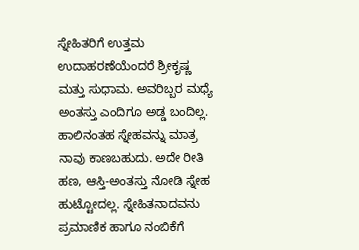ಸ್ನೇಹಿತರಿಗೆ ಉತ್ತಮ ಉದಾಹರಣೆಯೆಂದರೆ ಶ್ರೀಕೃಷ್ಣ ಮತ್ತು ಸುಧಾಮ. ಅವರಿಬ್ಬರ ಮಧ್ಯೆ ಅಂತಸ್ತು ಎಂದಿಗೂ ಅಡ್ಡ ಬಂದಿಲ್ಲ. ಹಾಲಿನಂತಹ ಸ್ನೇಹವನ್ನು ಮಾತ್ರ ನಾವು ಕಾಣಬಹುದು. ಅದೇ ರೀತಿ ಹಣ, ಆಸ್ತಿ-ಅಂತಸ್ತು ನೋಡಿ ಸ್ನೇಹ ಹುಟ್ಟೋದಲ್ಲ. ಸ್ನೇಹಿತನಾದವನು ಪ್ರಮಾಣಿಕ ಹಾಗೂ ನಂಬಿಕೆಗೆ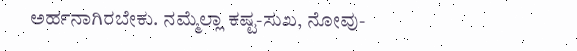ಅರ್ಹನಾಗಿರಬೇಕು. ನಮ್ಮೆಲ್ಲಾ ಕಷ್ಟ-ಸುಖ, ನೋವು-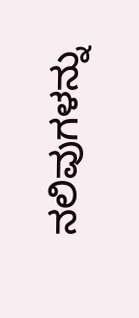ನಲಿವುಗಳನ್ನು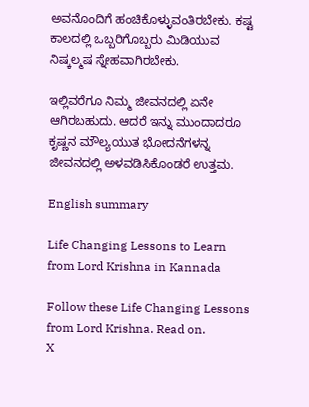ಅವನೊಂದಿಗೆ ಹಂಚಿಕೊಳ್ಳುವಂತಿರಬೇಕು. ಕಷ್ಟ ಕಾಲದಲ್ಲಿ ಒಬ್ಬರಿಗೊಬ್ಬರು ಮಿಡಿಯುವ ನಿಷ್ಕಲ್ಮಷ ಸ್ನೇಹವಾಗಿರಬೇಕು.

ಇಲ್ಲಿವರೆಗೂ ನಿಮ್ಮ ಜೀವನದಲ್ಲಿ ಏನೇ ಆಗಿರಬಹುದು. ಆದರೆ ಇನ್ನು ಮುಂದಾದರೂ ಕೃಷ್ಣನ ಮೌಲ್ಯಯುತ ಭೋದನೆಗಳನ್ನ ಜೀವನದಲ್ಲಿ ಅಳವಡಿಸಿಕೊಂಡರೆ ಉತ್ತಮ.

English summary

Life Changing Lessons to Learn from Lord Krishna in Kannada

Follow these Life Changing Lessons from Lord Krishna. Read on.
X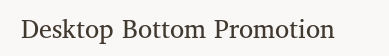Desktop Bottom Promotion